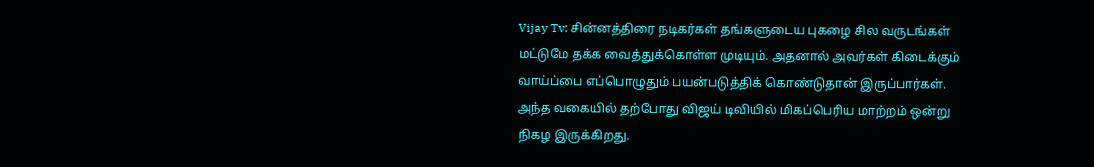Vijay Tv: சின்னத்திரை நடிகர்கள் தங்களுடைய புகழை சில வருடங்கள் மட்டுமே தக்க வைத்துக்கொள்ள முடியும். அதனால் அவர்கள் கிடைக்கும் வாய்ப்பை எப்பொழுதும் பயன்படுத்திக் கொண்டுதான் இருப்பார்கள். அந்த வகையில் தற்போது விஜய் டிவியில் மிகப்பெரிய மாற்றம் ஒன்று நிகழ இருக்கிறது.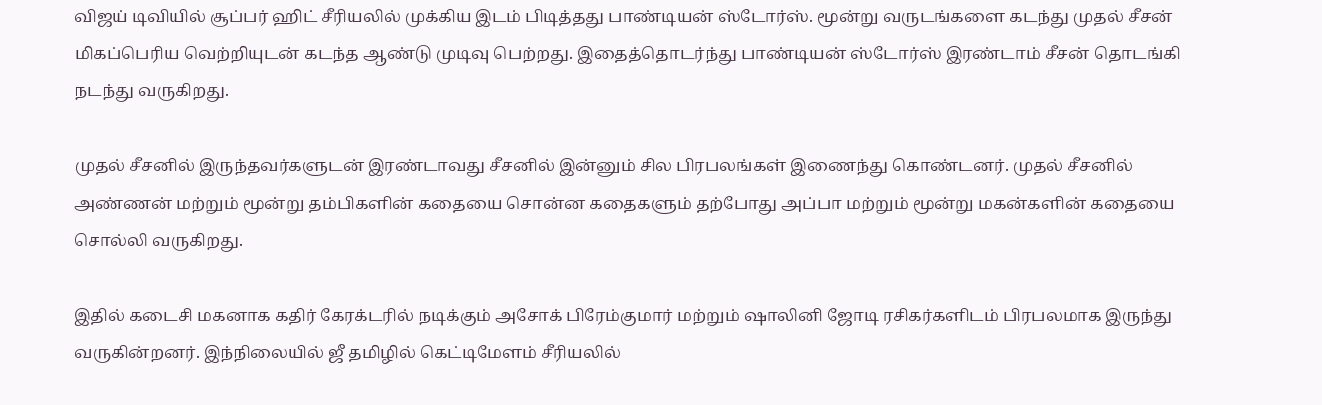விஜய் டிவியில் சூப்பர் ஹிட் சீரியலில் முக்கிய இடம் பிடித்தது பாண்டியன் ஸ்டோர்ஸ். மூன்று வருடங்களை கடந்து முதல் சீசன் மிகப்பெரிய வெற்றியுடன் கடந்த ஆண்டு முடிவு பெற்றது. இதைத்தொடர்ந்து பாண்டியன் ஸ்டோர்ஸ் இரண்டாம் சீசன் தொடங்கி நடந்து வருகிறது.

முதல் சீசனில் இருந்தவர்களுடன் இரண்டாவது சீசனில் இன்னும் சில பிரபலங்கள் இணைந்து கொண்டனர். முதல் சீசனில் அண்ணன் மற்றும் மூன்று தம்பிகளின் கதையை சொன்ன கதைகளும் தற்போது அப்பா மற்றும் மூன்று மகன்களின் கதையை சொல்லி வருகிறது.

இதில் கடைசி மகனாக கதிர் கேரக்டரில் நடிக்கும் அசோக் பிரேம்குமார் மற்றும் ஷாலினி ஜோடி ரசிகர்களிடம் பிரபலமாக இருந்து வருகின்றனர். இந்நிலையில் ஜீ தமிழில் கெட்டிமேளம் சீரியலில்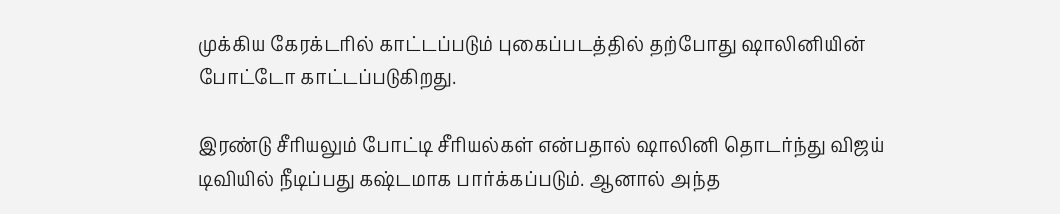முக்கிய கேரக்டரில் காட்டப்படும் புகைப்படத்தில் தற்போது ஷாலினியின் போட்டோ காட்டப்படுகிறது.

இரண்டு சீரியலும் போட்டி சீரியல்கள் என்பதால் ஷாலினி தொடர்ந்து விஜய் டிவியில் நீடிப்பது கஷ்டமாக பார்க்கப்படும். ஆனால் அந்த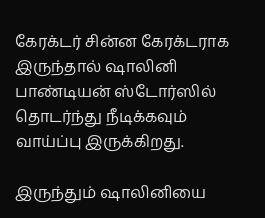கேரக்டர் சின்ன கேரக்டராக இருந்தால் ஷாலினி பாண்டியன் ஸ்டோர்ஸில் தொடர்ந்து நீடிக்கவும் வாய்ப்பு இருக்கிறது.

இருந்தும் ஷாலினியை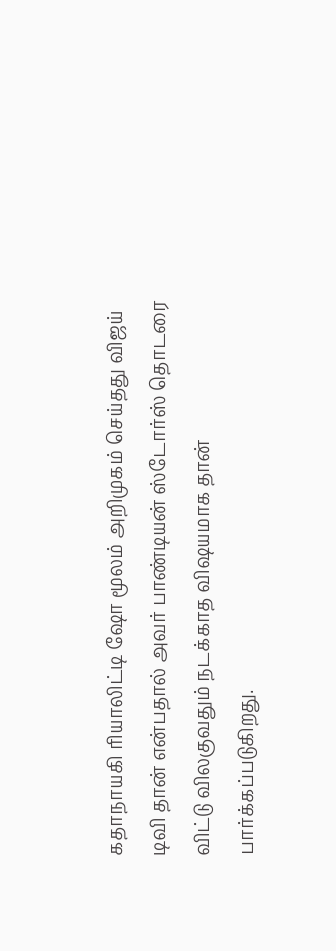கதாநாயகி ரியாலிட்டி ஷோ மூலம் அறிமுகம் செய்தது விஜய் டிவி தான் என்பதால் அவர் பாண்டியன் ஸ்டோர்ஸ் தொடரை விட்டு விலகுவதும் நடக்காத விஷயமாக தான் பார்க்கப்படுகிறது.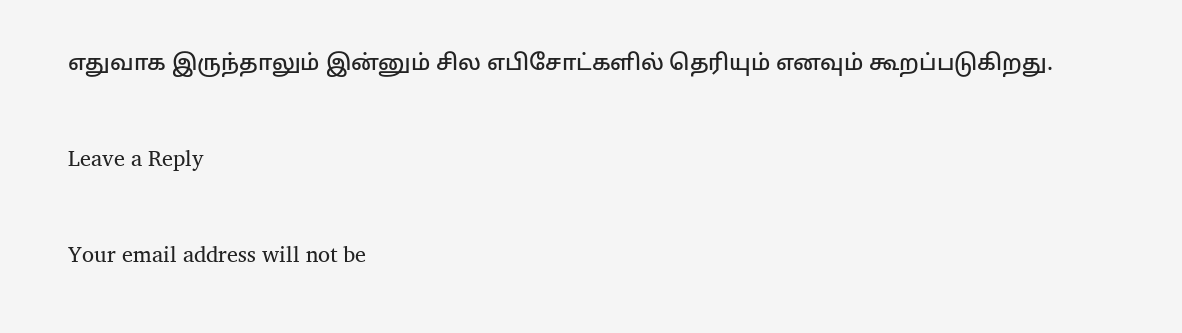எதுவாக இருந்தாலும் இன்னும் சில எபிசோட்களில் தெரியும் எனவும் கூறப்படுகிறது.

Leave a Reply

Your email address will not be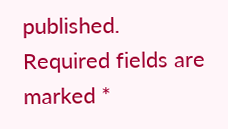published. Required fields are marked *